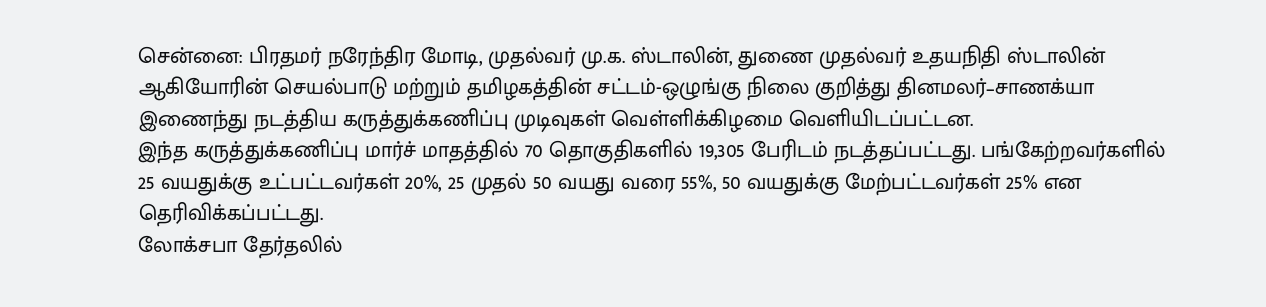சென்னை: பிரதமர் நரேந்திர மோடி, முதல்வர் மு.க. ஸ்டாலின், துணை முதல்வர் உதயநிதி ஸ்டாலின் ஆகியோரின் செயல்பாடு மற்றும் தமிழகத்தின் சட்டம்-ஒழுங்கு நிலை குறித்து தினமலர்–சாணக்யா இணைந்து நடத்திய கருத்துக்கணிப்பு முடிவுகள் வெள்ளிக்கிழமை வெளியிடப்பட்டன.
இந்த கருத்துக்கணிப்பு மார்ச் மாதத்தில் 70 தொகுதிகளில் 19,305 பேரிடம் நடத்தப்பட்டது. பங்கேற்றவர்களில் 25 வயதுக்கு உட்பட்டவர்கள் 20%, 25 முதல் 50 வயது வரை 55%, 50 வயதுக்கு மேற்பட்டவர்கள் 25% என தெரிவிக்கப்பட்டது.
லோக்சபா தேர்தலில்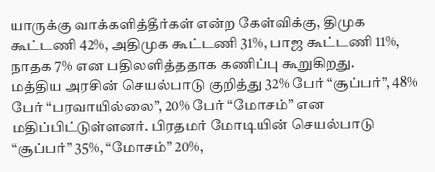யாருக்கு வாக்களித்தீர்கள் என்ற கேள்விக்கு, திமுக கூட்டணி 42%, அதிமுக கூட்டணி 31%, பாஜ கூட்டணி 11%, நாதக 7% என பதிலளித்ததாக கணிப்பு கூறுகிறது.
மத்திய அரசின் செயல்பாடு குறித்து 32% பேர் “சூப்பர்”, 48% பேர் “பரவாயில்லை”, 20% பேர் “மோசம்” என மதிப்பிட்டுள்ளனர். பிரதமர் மோடியின் செயல்பாடு “சூப்பர்” 35%, “மோசம்” 20%,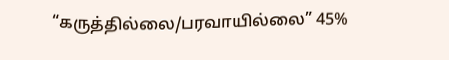“கருத்தில்லை/பரவாயில்லை” 45%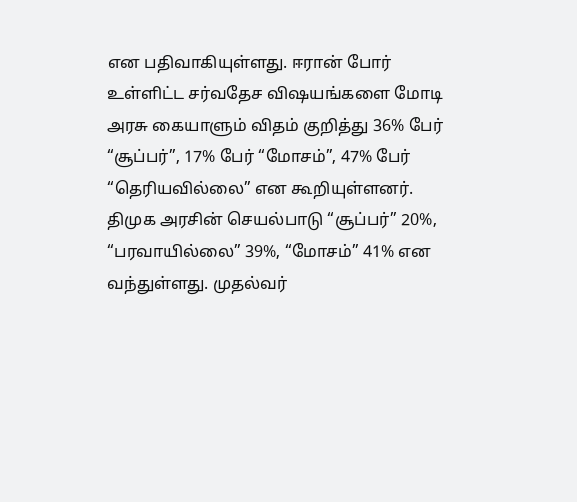என பதிவாகியுள்ளது. ஈரான் போர் உள்ளிட்ட சர்வதேச விஷயங்களை மோடி அரசு கையாளும் விதம் குறித்து 36% பேர் “சூப்பர்”, 17% பேர் “மோசம்”, 47% பேர் “தெரியவில்லை” என கூறியுள்ளனர்.
திமுக அரசின் செயல்பாடு “சூப்பர்” 20%, “பரவாயில்லை” 39%, “மோசம்” 41% என வந்துள்ளது. முதல்வர்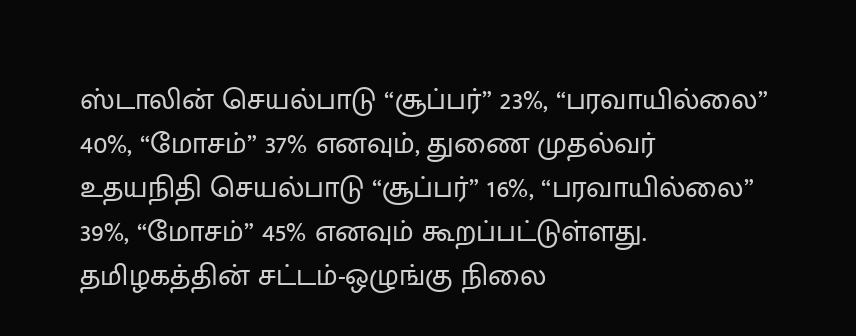ஸ்டாலின் செயல்பாடு “சூப்பர்” 23%, “பரவாயில்லை” 40%, “மோசம்” 37% எனவும், துணை முதல்வர் உதயநிதி செயல்பாடு “சூப்பர்” 16%, “பரவாயில்லை” 39%, “மோசம்” 45% எனவும் கூறப்பட்டுள்ளது. தமிழகத்தின் சட்டம்-ஒழுங்கு நிலை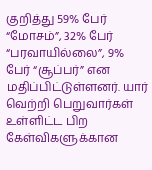குறித்து 59% பேர் “மோசம்”, 32% பேர் “பரவாயில்லை”, 9% பேர் “சூப்பர்” என மதிப்பிட்டுள்ளனர். யார் வெற்றி பெறுவார்கள் உள்ளிட்ட பிற கேள்விகளுக்கான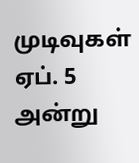முடிவுகள் ஏப். 5 அன்று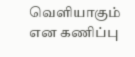வெளியாகும் என கணிப்பு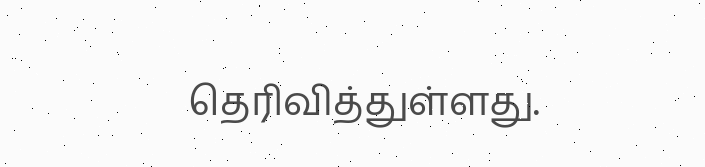தெரிவித்துள்ளது.